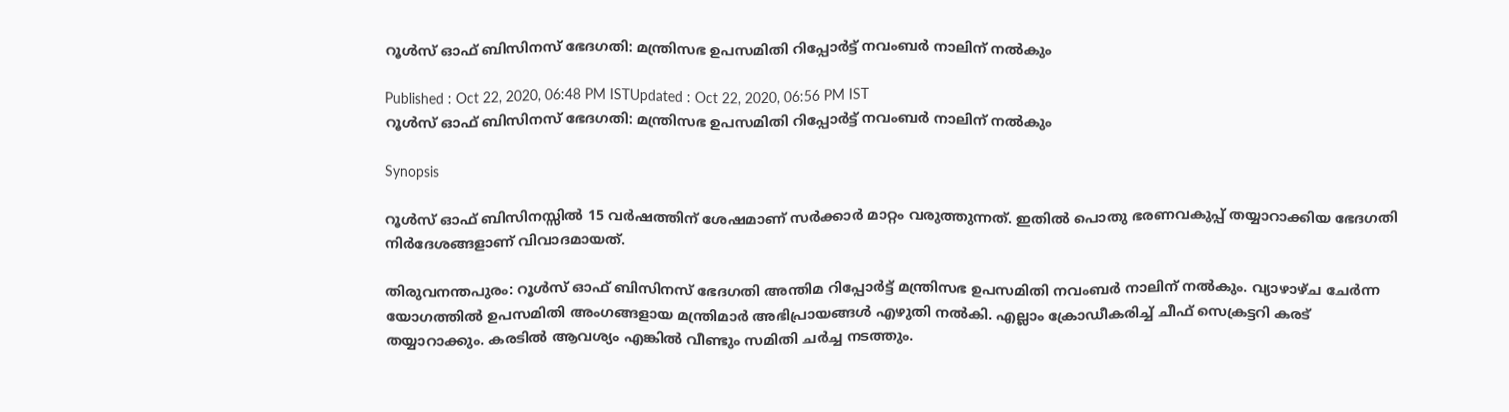റൂള്‍സ് ഓഫ് ബിസിനസ് ഭേദഗതി: മന്ത്രിസഭ ഉപസമിതി റിപ്പോര്‍ട്ട് നവംബര്‍ നാലിന് നല്‍കും

Published : Oct 22, 2020, 06:48 PM ISTUpdated : Oct 22, 2020, 06:56 PM IST
റൂള്‍സ് ഓഫ് ബിസിനസ് ഭേദഗതി: മന്ത്രിസഭ ഉപസമിതി റിപ്പോര്‍ട്ട് നവംബര്‍ നാലിന് നല്‍കും

Synopsis

റൂള്‍സ് ഓഫ് ബിസിനസ്സില്‍ 15 വര്‍ഷത്തിന് ശേഷമാണ് സര്‍ക്കാര്‍ മാറ്റം വരുത്തുന്നത്. ഇതില്‍ പൊതു ഭരണവകുപ്പ് തയ്യാറാക്കിയ ഭേദഗതി നിര്‍ദേശങ്ങളാണ് വിവാദമായത്.

തിരുവനന്തപുരം: റൂള്‍സ് ഓഫ് ബിസിനസ് ഭേദഗതി അന്തിമ റിപ്പോര്‍ട്ട് മന്ത്രിസഭ ഉപസമിതി നവംബര്‍ നാലിന് നല്‍കും. വ്യാഴാഴ്ച ചേര്‍ന്ന യോഗത്തില്‍ ഉപസമിതി അംഗങ്ങളായ മന്ത്രിമാര്‍ അഭിപ്രായങ്ങള്‍ എഴുതി നല്‍കി. എല്ലാം ക്രോഡീകരിച്ച് ചീഫ് സെക്രട്ടറി കരട് തയ്യാറാക്കും. കരടില്‍ ആവശ്യം എങ്കില്‍ വീണ്ടും സമിതി ചര്‍ച്ച നടത്തും.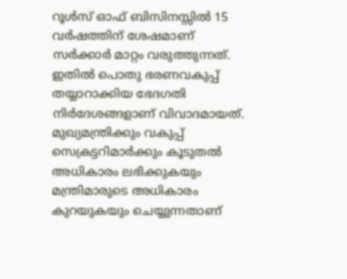റൂള്‍സ് ഓഫ് ബിസിനസ്സില്‍ 15 വര്‍ഷത്തിന് ശേഷമാണ് സര്‍ക്കാര്‍ മാറ്റം വരുത്തുന്നത്. ഇതില്‍ പൊതു ഭരണവകുപ്പ് തയ്യാറാക്കിയ ഭേദഗതി നിര്‍ദേശങ്ങളാണ് വിവാദമായത്. മുഖ്യമന്ത്രിക്കും വകുപ്പ് സെക്രട്ടറിമാര്‍ക്കും കൂടുതല്‍ അധികാരം ലഭിക്കുകയും മന്ത്രിമാരുടെ അധികാരം കുറയുകയും ചെയ്യുന്നതാണ്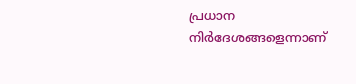പ്രധാന നിര്‍ദേശങ്ങളെന്നാണ്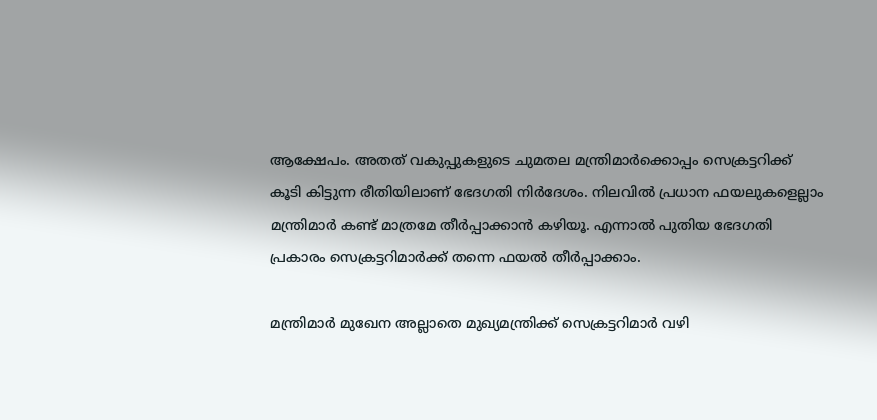ആക്ഷേപം. അതത് വകുപ്പുകളുടെ ചുമതല മന്ത്രിമാര്‍ക്കൊപ്പം സെക്രട്ടറിക്ക് കൂടി കിട്ടുന്ന രീതിയിലാണ് ഭേദഗതി നിര്‍ദേശം. നിലവില്‍ പ്രധാന ഫയലുകളെല്ലാം മന്ത്രിമാര്‍ കണ്ട് മാത്രമേ തീര്‍പ്പാക്കാന്‍ കഴിയൂ. എന്നാല്‍ പുതിയ ഭേദഗതി പ്രകാരം സെക്രട്ടറിമാര്‍ക്ക് തന്നെ ഫയല്‍ തീര്‍പ്പാക്കാം.

മന്ത്രിമാര്‍ മുഖേന അല്ലാതെ മുഖ്യമന്ത്രിക്ക് സെക്രട്ടറിമാര്‍ വഴി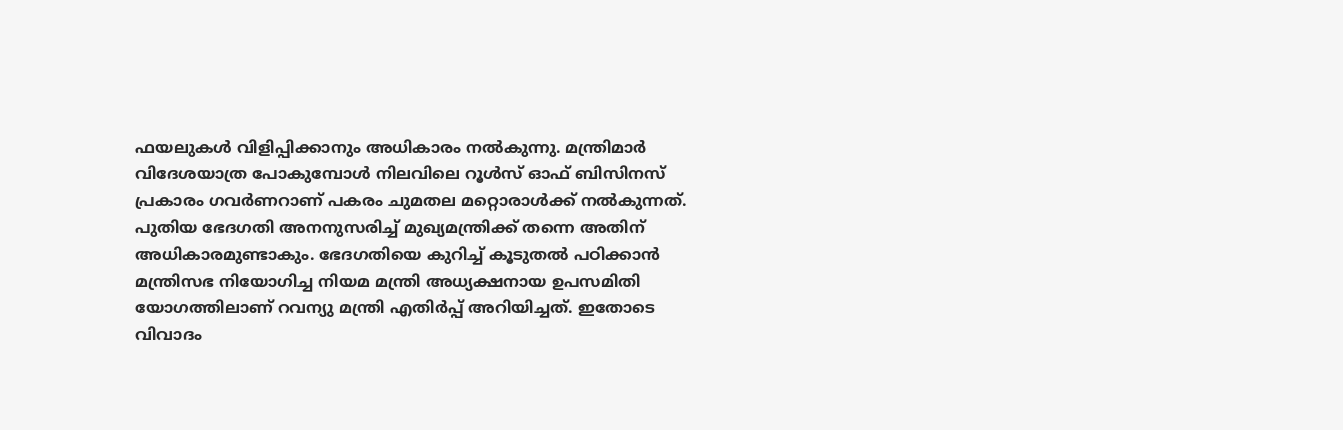ഫയലുകള്‍ വിളിപ്പിക്കാനും അധികാരം നല്‍കുന്നു. മന്ത്രിമാര്‍ വിദേശയാത്ര പോകുമ്പോള്‍ നിലവിലെ റൂള്‍സ് ഓഫ് ബിസിനസ് പ്രകാരം ഗവര്‍ണറാണ് പകരം ചുമതല മറ്റൊരാള്‍ക്ക് നല്‍കുന്നത്. പുതിയ ഭേദഗതി അനനുസരിച്ച് മുഖ്യമന്ത്രിക്ക് തന്നെ അതിന് അധികാരമുണ്ടാകും. ഭേദഗതിയെ കുറിച്ച് കൂടുതല്‍ പഠിക്കാന്‍ മന്ത്രിസഭ നിയോഗിച്ച നിയമ മന്ത്രി അധ്യക്ഷനായ ഉപസമിതി യോഗത്തിലാണ് റവന്യു മന്ത്രി എതിര്‍പ്പ് അറിയിച്ചത്. ഇതോടെ വിവാദം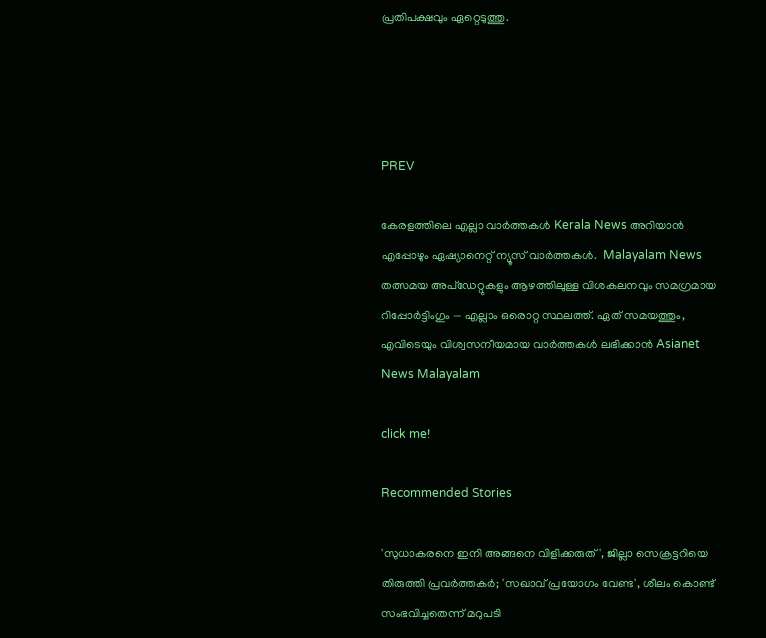പ്രതിപക്ഷവും ഏറ്റെടുത്തു.




PREV

കേരളത്തിലെ എല്ലാ വാർത്തകൾ Kerala News അറിയാൻ  എപ്പോഴും ഏഷ്യാനെറ്റ് ന്യൂസ് വാർത്തകൾ.  Malayalam News   തത്സമയ അപ്‌ഡേറ്റുകളും ആഴത്തിലുള്ള വിശകലനവും സമഗ്രമായ റിപ്പോർട്ടിംഗും — എല്ലാം ഒരൊറ്റ സ്ഥലത്ത്. ഏത് സമയത്തും, എവിടെയും വിശ്വസനീയമായ വാർത്തകൾ ലഭിക്കാൻ Asianet News Malayalam

click me!

Recommended Stories

'സുധാകരനെ ഇനി അങ്ങനെ വിളിക്കരുത്', ജില്ലാ സെക്രട്ടറിയെ തിരുത്തി പ്രവർത്തകർ; 'സഖാവ് പ്രയോഗം വേണ്ട', ശീലം കൊണ്ട് സംഭവിച്ചതെന്ന് മറുപടി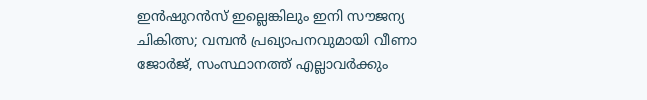ഇന്‍ഷുറന്‍സ് ഇല്ലെങ്കിലും ഇനി സൗജന്യ ചികിത്സ; വമ്പൻ പ്രഖ്യാപനവുമായി വീണാ ജോർജ്, സംസ്ഥാനത്ത് എല്ലാവർക്കും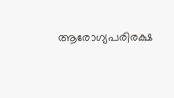ആരോഗ്യപരിരക്ഷ